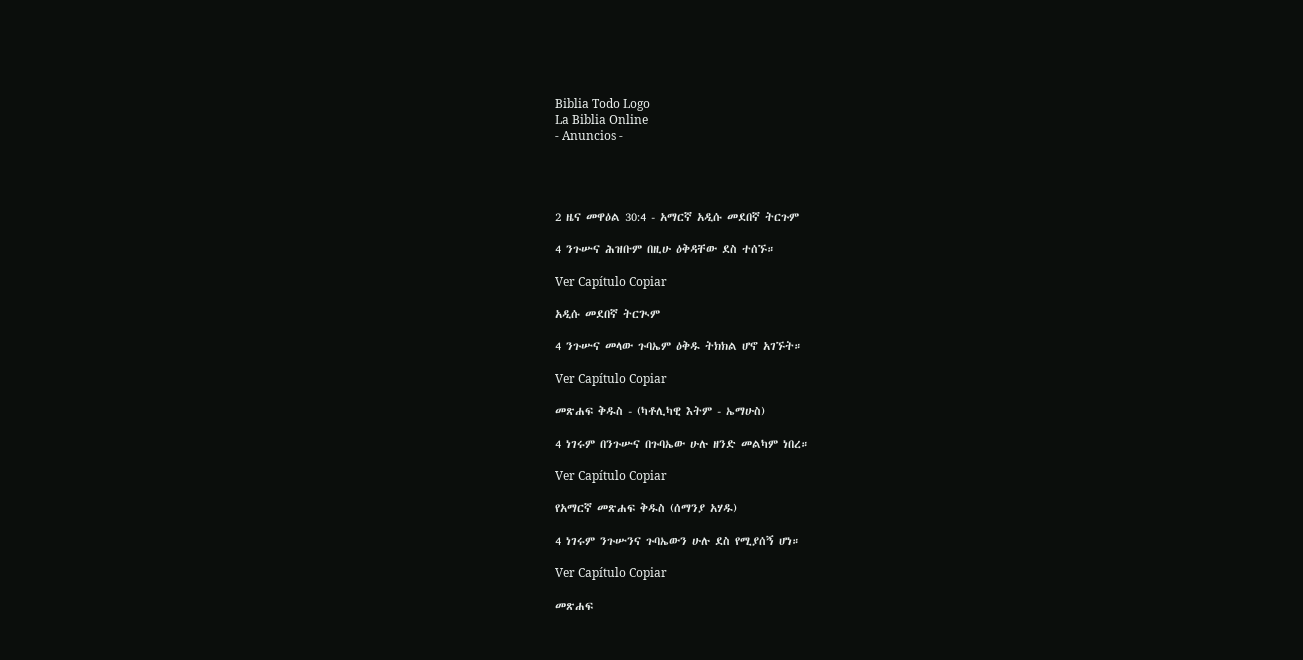Biblia Todo Logo
La Biblia Online
- Anuncios -




2 ዜና መዋዕል 30:4 - አማርኛ አዲሱ መደበኛ ትርጉም

4 ንጉሡና ሕዝቡም በዚሁ ዕቅዳቸው ደስ ተሰኙ።

Ver Capítulo Copiar

አዲሱ መደበኛ ትርጒም

4 ንጉሡና መላው ጉባኤም ዕቅዱ ትክክል ሆኖ አገኙት።

Ver Capítulo Copiar

መጽሐፍ ቅዱስ - (ካቶሊካዊ እትም - ኤማሁስ)

4 ነገሩም በንጉሡና በጉባኤው ሁሉ ዘንድ መልካም ነበረ።

Ver Capítulo Copiar

የአማርኛ መጽሐፍ ቅዱስ (ሰማንያ አሃዱ)

4 ነገሩም ንጉሡንና ጉባኤውን ሁሉ ደስ የሚያሰኝ ሆነ።

Ver Capítulo Copiar

መጽሐፍ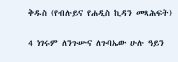ቅዱስ (የብሉይና የሐዲስ ኪዳን መጻሕፍት)

4 ነገሩም ለንጉሡና ለጉባኤው ሁሉ ዓይን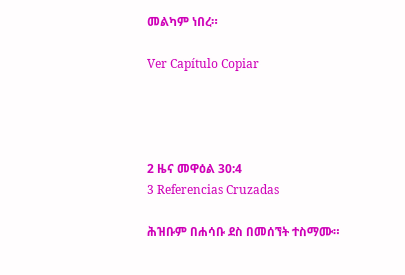መልካም ነበረ።

Ver Capítulo Copiar




2 ዜና መዋዕል 30:4
3 Referencias Cruzadas

ሕዝቡም በሐሳቡ ደስ በመሰኘት ተስማሙ።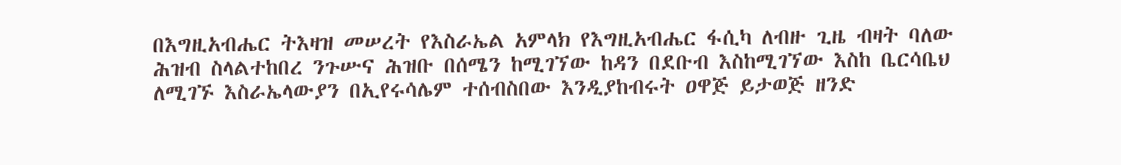በእግዚአብሔር ትእዛዝ መሠረት የእስራኤል አምላክ የእግዚአብሔር ፋሲካ ለብዙ ጊዜ ብዛት ባለው ሕዝብ ስላልተከበረ ንጉሡና ሕዝቡ በሰሜን ከሚገኘው ከዳን በደቡብ እስከሚገኘው እስከ ቤርሳቤህ ለሚገኙ እስራኤላውያን በኢየሩሳሌም ተሰብስበው እንዲያከብሩት ዐዋጅ ይታወጅ ዘንድ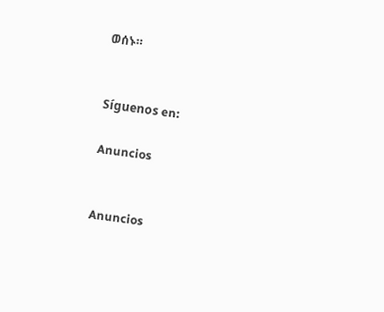ወሰኑ።


Síguenos en:

Anuncios


Anuncios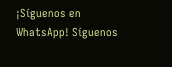¡Síguenos en WhatsApp! Síguenos